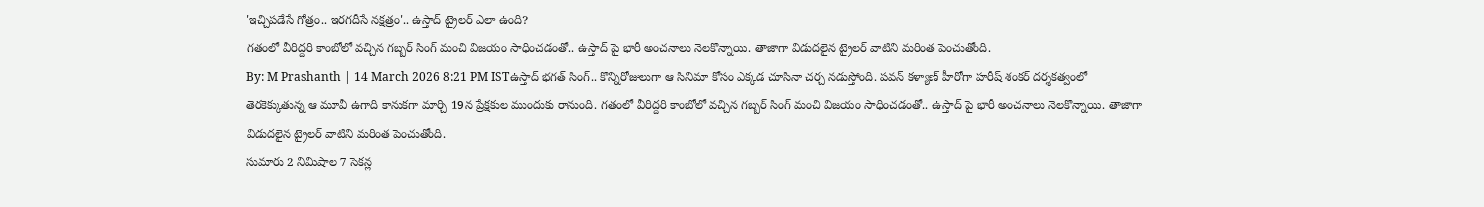'ఇచ్చిపడేసే గోత్రం.. ఇరగదీసే నక్షత్రం'.. ఉస్తాద్ ట్రైలర్ ఎలా ఉంది?
గతంలో వీరిద్దరి కాంబోలో వచ్చిన గబ్బర్ సింగ్ మంచి విజయం సాధించడంతో.. ఉస్తాద్ పై భారీ అంచనాలు నెలకొన్నాయి. తాజాగా విడుదలైన ట్రైలర్ వాటిని మరింత పెంచుతోంది.
By: M Prashanth | 14 March 2026 8:21 PM ISTఉస్తాద్ భగత్ సింగ్.. కొన్నిరోజులుగా ఆ సినిమా కోసం ఎక్కడ చూసినా చర్చ నడుస్తోంది. పవన్ కళ్యాణ్ హీరోగా హరీష్ శంకర్ దర్శకత్వంలో తెరకెక్కుతున్న ఆ మూవీ ఉగాది కానుకగా మార్చి 19న ప్రేక్షకుల ముందుకు రానుంది. గతంలో వీరిద్దరి కాంబోలో వచ్చిన గబ్బర్ సింగ్ మంచి విజయం సాధించడంతో.. ఉస్తాద్ పై భారీ అంచనాలు నెలకొన్నాయి. తాజాగా విడుదలైన ట్రైలర్ వాటిని మరింత పెంచుతోంది.
సుమారు 2 నిమిషాల 7 సెకన్ల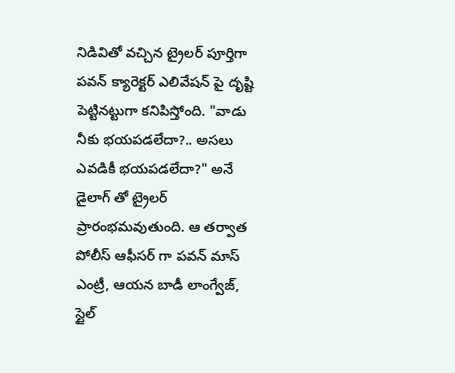నిడివితో వచ్చిన ట్రైలర్ పూర్తిగా పవన్ క్యారెక్టర్ ఎలివేషన్ పై దృష్టి పెట్టినట్టుగా కనిపిస్తోంది. "వాడు నీకు భయపడలేదా?.. అసలు ఎవడికీ భయపడలేదా?" అనే డైలాగ్ తో ట్రైలర్ ప్రారంభమవుతుంది. ఆ తర్వాత పోలీస్ ఆఫీసర్ గా పవన్ మాస్ ఎంట్రీ, ఆయన బాడీ లాంగ్వేజ్, స్టైల్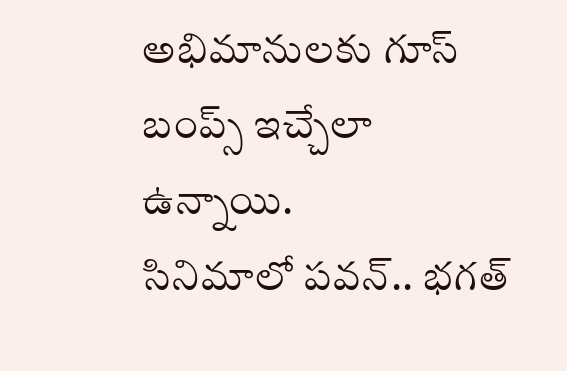అభిమానులకు గూస్ బంప్స్ ఇచ్చేలా ఉన్నాయి.
సినిమాలో పవన్.. భగత్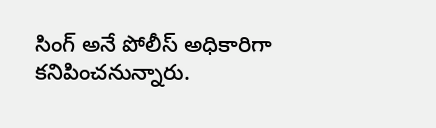సింగ్ అనే పోలీస్ అధికారిగా కనిపించనున్నారు.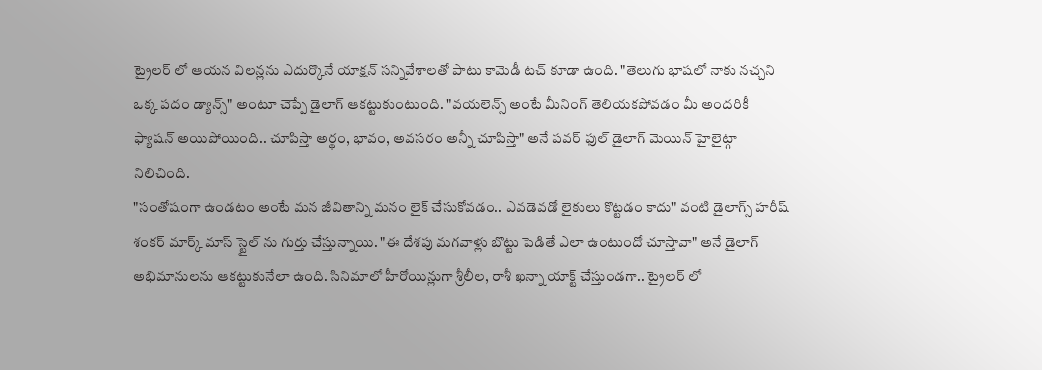ట్రైలర్ లో ఆయన విలన్లను ఎదుర్కొనే యాక్షన్ సన్నివేశాలతో పాటు కామెడీ టచ్ కూడా ఉంది. "తెలుగు భాషలో నాకు నచ్చని ఒక్క పదం డ్యాన్స్" అంటూ చెప్పే డైలాగ్ ఆకట్టుకుంటుంది. "వయలెన్స్ అంటే మీనింగ్ తెలియకపోవడం మీ అందరికీ ఫ్యాషన్ అయిపోయింది.. చూపిస్తా అర్థం, భావం, అవసరం అన్నీ చూపిస్తా" అనే పవర్ ఫుల్ డైలాగ్ మెయిన్ హైలైట్గా నిలిచింది.
"సంతోషంగా ఉండటం అంటే మన జీవితాన్ని మనం లైక్ చేసుకోవడం.. ఎవడెవడో లైకులు కొట్టడం కాదు" వంటి డైలాగ్స్ హరీష్ శంకర్ మార్క్ మాస్ స్టైల్ ను గుర్తు చేస్తున్నాయి. "ఈ దేశపు మగవాళ్లు బొట్టు పెడితే ఎలా ఉంటుందో చూస్తావా" అనే డైలాగ్ అభిమానులను ఆకట్టుకునేలా ఉంది. సినిమాలో హీరోయిన్లుగా శ్రీలీల, రాశీ ఖన్నా యాక్ట్ చేస్తుండగా.. ట్రైలర్ లో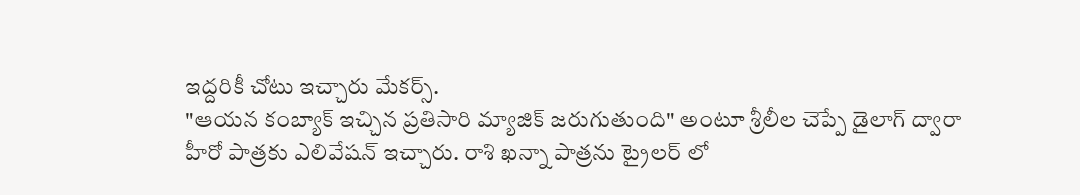ఇద్దరికీ చోటు ఇచ్చారు మేకర్స్.
"ఆయన కంబ్యాక్ ఇచ్చిన ప్రతిసారి మ్యాజిక్ జరుగుతుంది" అంటూ శ్రీలీల చెప్పే డైలాగ్ ద్వారా హీరో పాత్రకు ఎలివేషన్ ఇచ్చారు. రాశి ఖన్నా పాత్రను ట్రైలర్ లో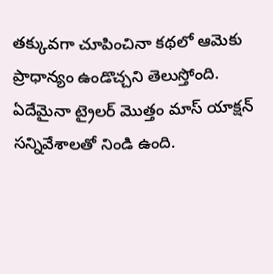తక్కువగా చూపించినా కథలో ఆమెకు ప్రాధాన్యం ఉండొచ్చని తెలుస్తోంది. ఏదేమైనా ట్రైలర్ మొత్తం మాస్ యాక్షన్ సన్నివేశాలతో నిండి ఉంది.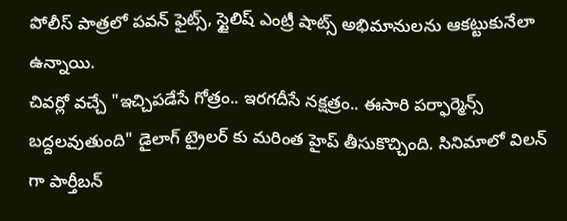పోలీస్ పాత్రలో పవన్ ఫైట్స్, స్టైలిష్ ఎంట్రీ షాట్స్ అభిమానులను ఆకట్టుకునేలా ఉన్నాయి.
చివర్లో వచ్చే "ఇచ్చిపడేసే గోత్రం.. ఇరగదీసే నక్షత్రం.. ఈసారి పర్ఫార్మెన్స్ బద్దలవుతుంది" డైలాగ్ ట్రైలర్ కు మరింత హైప్ తీసుకొచ్చింది. సినిమాలో విలన్ గా పార్తీబన్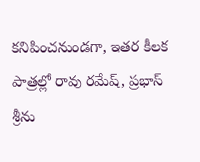కనిపించనుండగా, ఇతర కీలక పాత్రల్లో రావు రమేష్, ప్రభాస్ శ్రీను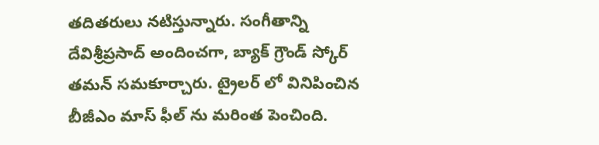తదితరులు నటిస్తున్నారు. సంగీతాన్ని దేవిశ్రీప్రసాద్ అందించగా, బ్యాక్ గ్రౌండ్ స్కోర్ తమన్ సమకూర్చారు. ట్రైలర్ లో వినిపించిన బీజీఎం మాస్ ఫీల్ ను మరింత పెంచింది.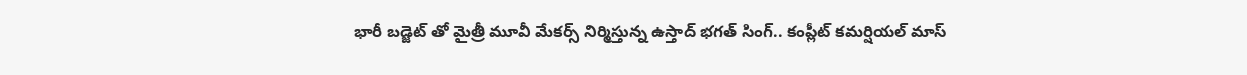భారీ బడ్జెట్ తో మైత్రీ మూవీ మేకర్స్ నిర్మిస్తున్న ఉస్తాద్ భగత్ సింగ్.. కంప్లీట్ కమర్షియల్ మాస్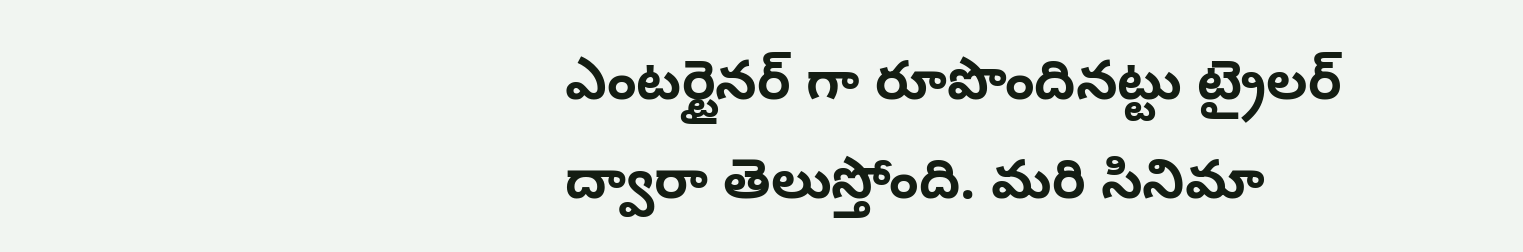ఎంటర్టైనర్ గా రూపొందినట్టు ట్రైలర్ ద్వారా తెలుస్తోంది. మరి సినిమా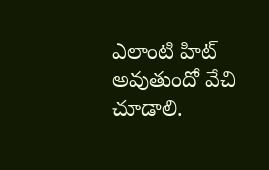ఎలాంటి హిట్ అవుతుందో వేచి చూడాలి.